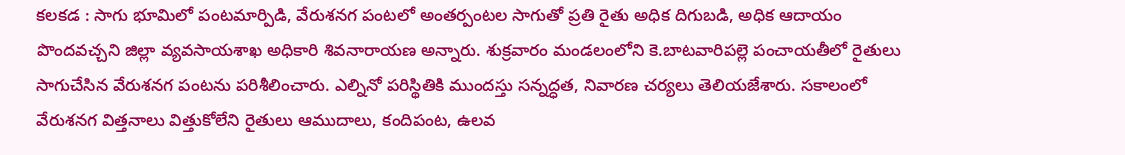కలకడ : సాగు భూమిలో పంటమార్పిడి, వేరుశనగ పంటలో అంతర్పంటల సాగుతో ప్రతి రైతు అధిక దిగుబడి, అధిక ఆదాయం పొందవచ్చని జిల్లా వ్యవసాయశాఖ అధికారి శివనారాయణ అన్నారు. శుక్రవారం మండలంలోని కె.బాటవారిపల్లె పంచాయతీలో రైతులు సాగుచేసిన వేరుశనగ పంటను పరిశీలించారు. ఎల్నినో పరిస్థితికి ముందస్తు సన్నద్ధత, నివారణ చర్యలు తెలియజేశారు. సకాలంలో వేరుశనగ విత్తనాలు విత్తుకోలేని రైతులు ఆముదాలు, కందిపంట, ఉలవ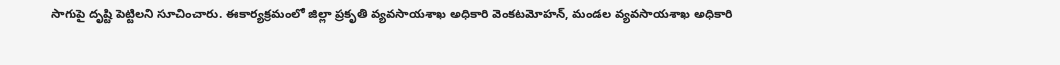సాగుపై దృష్టి పెట్టిలని సూచించారు. ఈకార్యక్రమంలో జిల్లా ప్రకృతి వ్యవసాయశాఖ అధికారి వెంకటమోహన్, మండల వ్యవసాయశాఖ అధికారి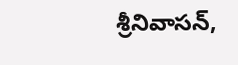శ్రీనివాసన్,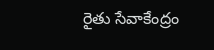రైతు సేవాకేంద్రం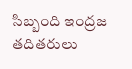సిబ్బంది ఇంద్రజ తదితరులు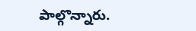పాల్గొన్నారు.